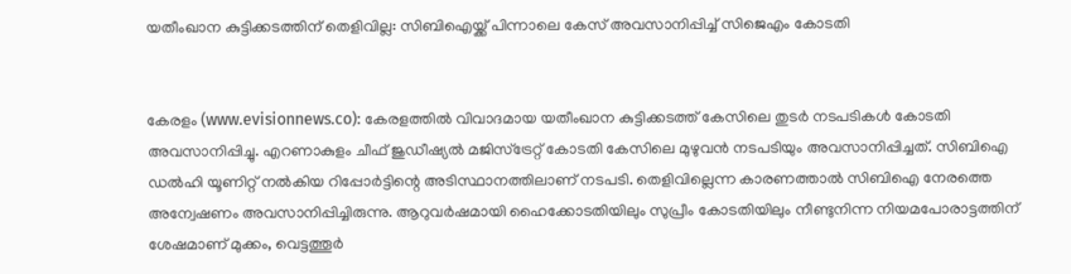യതീംഖാന കുട്ടിക്കടത്തിന് തെളിവില്ല: സിബിഐയ്ക്ക് പിന്നാലെ കേസ് അവസാനിപ്പിച്ച് സിജെഎം കോടതി


കേരളം (www.evisionnews.co): കേരളത്തില്‍ വിവാദമായ യതീംഖാന കുട്ടിക്കടത്ത് കേസിലെ തുടര്‍ നടപടികള്‍ കോടതി അവസാനിപ്പിച്ചു. എറണാകുളം ചീഫ് ജുഡീഷ്യല്‍ മജിസ്‌ട്രേറ്റ് കോടതി കേസിലെ മുഴുവന്‍ നടപടിയും അവസാനിപ്പിച്ചത്. സിബിഐ ഡല്‍ഹി യൂണിറ്റ് നല്‍കിയ റിപ്പോര്‍ട്ടിന്റെ അടിസ്ഥാനത്തിലാണ് നടപടി. തെളിവില്ലെന്ന കാരണത്താല്‍ സിബിഐ നേരത്തെ അന്വേഷണം അവസാനിപ്പിച്ചിരുന്നു. ആറുവര്‍ഷമായി ഹൈക്കോടതിയിലും സുപ്രീം കോടതിയിലും നീണ്ടുനിന്ന നിയമപോരാട്ടത്തിന് ശേഷമാണ് മുക്കം, വെട്ടത്തൂര്‍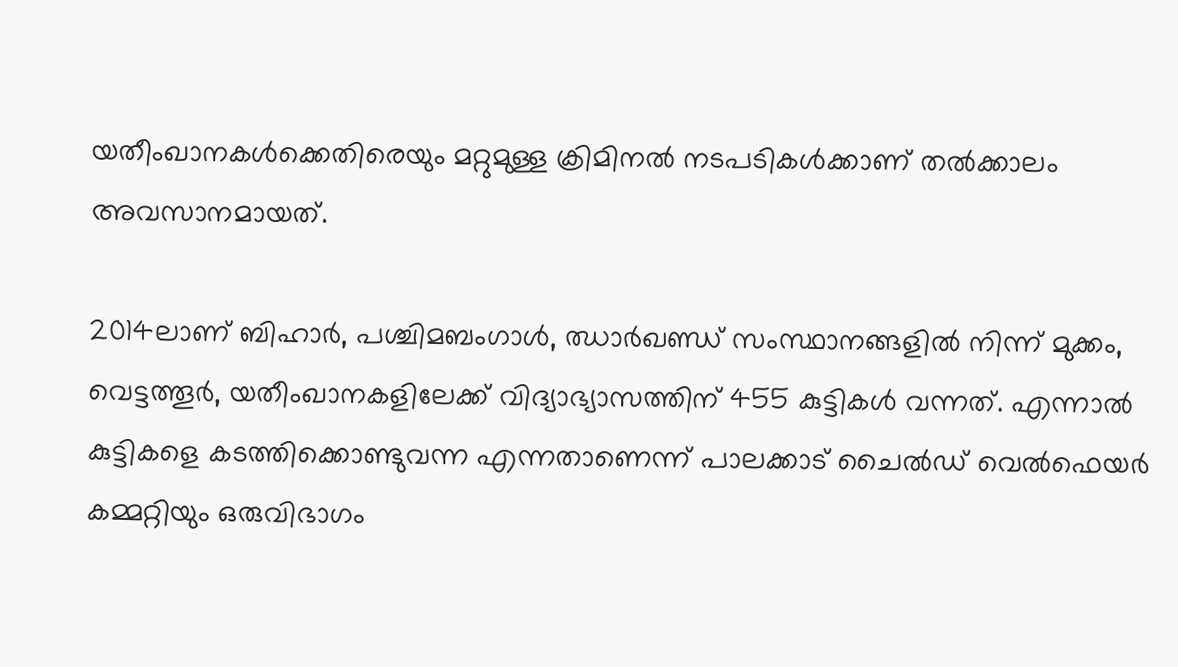യതീംഖാനകള്‍ക്കെതിരെയും മറ്റുമുള്ള ക്രിമിനല്‍ നടപടികള്‍ക്കാണ് തല്‍ക്കാലം അവസാനമായത്.

2014ലാണ് ബിഹാര്‍, പശ്ചിമബംഗാള്‍, ഝാര്‍ഖണ്ഡ് സംസ്ഥാനങ്ങളില്‍ നിന്ന് മുക്കം, വെട്ടത്തൂര്‍, യതീംഖാനകളിലേക്ക് വിദ്യാഭ്യാസത്തിന് 455 കുട്ടികള്‍ വന്നത്. എന്നാല്‍ കുട്ടികളെ കടത്തിക്കൊണ്ടുവന്ന എന്നതാണെന്ന് പാലക്കാട് ചൈല്‍ഡ് വെല്‍ഫെയര്‍ കമ്മറ്റിയും ഒരുവിഭാഗം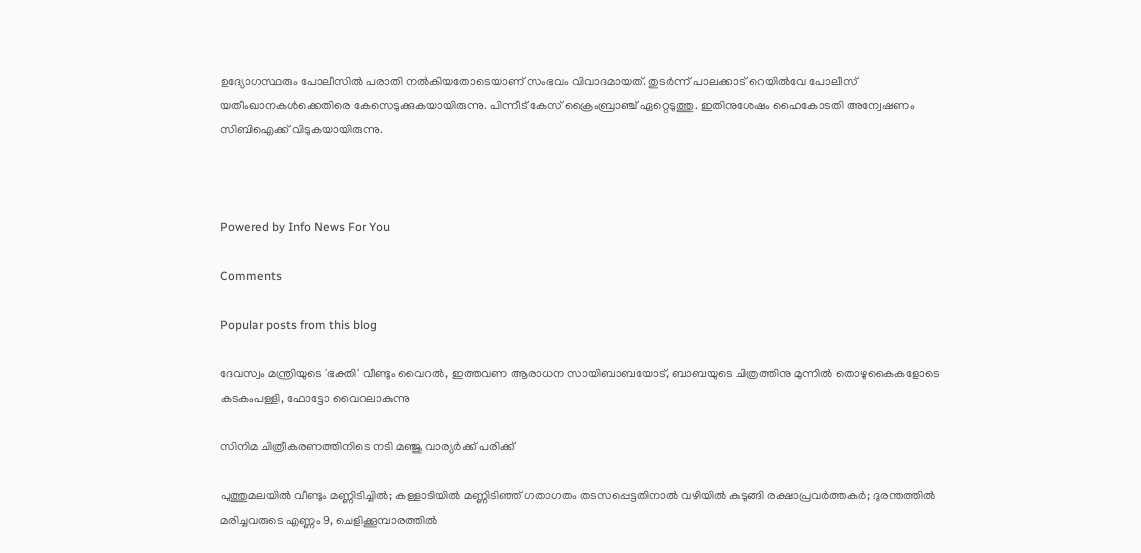ഉദ്യോഗസ്ഥരും പോലീസില്‍ പരാതി നല്‍കിയതോടെയാണ് സംഭവം വിവാദമായത്. തുടര്‍ന്ന് പാലക്കാട് റെയില്‍വേ പോലീസ് യതീംഖാനകള്‍ക്കെതിരെ കേസെടുക്കുകയായിരുന്നു. പിന്നീട് കേസ് ക്രൈംബ്രാഞ്ച് ഏറ്റെടുത്തു. ഇതിനുശേഷം ഹൈകോടതി അന്വേഷണം സിബിഐക്ക് വിടുകയായിരുന്നു.



Powered by Info News For You

Comments

Popular posts from this blog

ദേവസ്വം മന്ത്രിയുടെ 'ഭക്തി' വീണ്ടും വൈറല്‍, ഇത്തവണ ആരാധന സായിബാബയോട്, ബാബയുടെ ചിത്രത്തിനു മുന്നില്‍ തൊഴുകൈകളോടെ കടകംപള്ളി, ഫോട്ടോ വൈറലാകുന്നു

സിനിമ ചിത്രീകരണത്തിനിടെ നടി മഞ്ജു വാര്യര്‍ക്ക് പരിക്ക്

പുത്തുമലയില്‍ വീണ്ടും മണ്ണിടിച്ചില്‍; കള്ളാടിയില്‍ മണ്ണിടിഞ്ഞ് ഗതാഗതം തടസപ്പെട്ടതിനാല്‍ വഴിയില്‍ കുടുങ്ങി രക്ഷാപ്രവര്‍ത്തകര്‍; ദുരന്തത്തില്‍ മരിച്ചവരുടെ എണ്ണം 9, ചെളിക്കൂമ്പാരത്തില്‍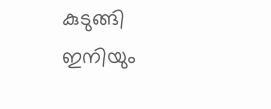കുടുങ്ങി ഇനിയും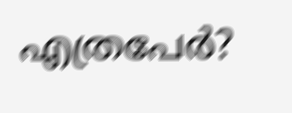എത്രപേര്‍?